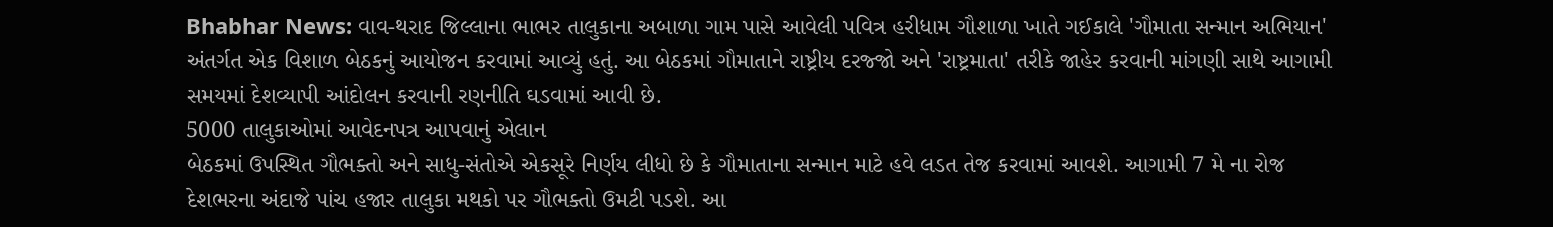Bhabhar News: વાવ-થરાદ જિલ્લાના ભાભર તાલુકાના અબાળા ગામ પાસે આવેલી પવિત્ર હરીધામ ગૌશાળા ખાતે ગઈકાલે 'ગૌમાતા સન્માન અભિયાન' અંતર્ગત એક વિશાળ બેઠકનું આયોજન કરવામાં આવ્યું હતું. આ બેઠકમાં ગૌમાતાને રાષ્ટ્રીય દરજ્જો અને 'રાષ્ટ્રમાતા' તરીકે જાહેર કરવાની માંગણી સાથે આગામી સમયમાં દેશવ્યાપી આંદોલન કરવાની રણનીતિ ઘડવામાં આવી છે.
5000 તાલુકાઓમાં આવેદનપત્ર આપવાનું એલાન
બેઠકમાં ઉપસ્થિત ગૌભક્તો અને સાધુ-સંતોએ એકસૂરે નિર્ણય લીધો છે કે ગૌમાતાના સન્માન માટે હવે લડત તેજ કરવામાં આવશે. આગામી 7 મે ના રોજ દેશભરના અંદાજે પાંચ હજાર તાલુકા મથકો પર ગૌભક્તો ઉમટી પડશે. આ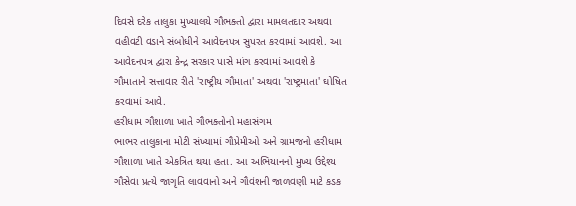દિવસે દરેક તાલુકા મુખ્યાલયે ગૌભક્તો દ્વારા મામલતદાર અથવા વહીવટી વડાને સંબોધીને આવેદનપત્ર સુપરત કરવામાં આવશે. આ આવેદનપત્ર દ્વારા કેન્દ્ર સરકાર પાસે માંગ કરવામાં આવશે કે ગૌમાતાને સત્તાવાર રીતે 'રાષ્ટ્રીય ગૌમાતા' અથવા 'રાષ્ટ્રમાતા' ઘોષિત કરવામાં આવે.
હરીધામ ગૌશાળા ખાતે ગૌભક્તોનો મહાસંગમ
ભાભર તાલુકાના મોટી સંખ્યામાં ગૌપ્રેમીઓ અને ગ્રામજનો હરીધામ ગૌશાળા ખાતે એકત્રિત થયા હતા. આ અભિયાનનો મુખ્ય ઉદ્દેશ્ય ગૌસેવા પ્રત્યે જાગૃતિ લાવવાનો અને ગૌવંશની જાળવણી માટે કડક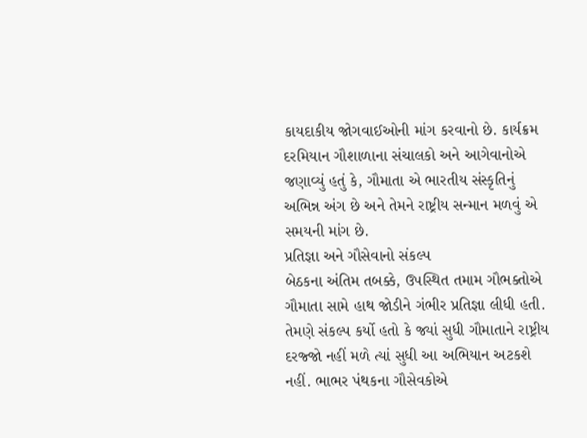કાયદાકીય જોગવાઈઓની માંગ કરવાનો છે. કાર્યક્રમ દરમિયાન ગૌશાળાના સંચાલકો અને આગેવાનોએ જણાવ્યું હતું કે, ગૌમાતા એ ભારતીય સંસ્કૃતિનું અભિન્ન અંગ છે અને તેમને રાષ્ટ્રીય સન્માન મળવું એ સમયની માંગ છે.
પ્રતિજ્ઞા અને ગૌસેવાનો સંકલ્પ
બેઠકના અંતિમ તબક્કે, ઉપસ્થિત તમામ ગૌભક્તોએ ગૌમાતા સામે હાથ જોડીને ગંભીર પ્રતિજ્ઞા લીધી હતી. તેમણે સંકલ્પ કર્યો હતો કે જ્યાં સુધી ગૌમાતાને રાષ્ટ્રીય દરજ્જો નહીં મળે ત્યાં સુધી આ અભિયાન અટકશે નહીં. ભાભર પંથકના ગૌસેવકોએ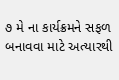૭ મે ના કાર્યક્રમને સફળ બનાવવા માટે અત્યારથી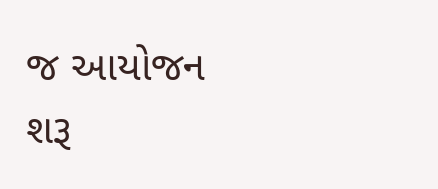જ આયોજન શરૂ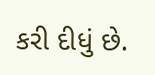કરી દીધું છે.